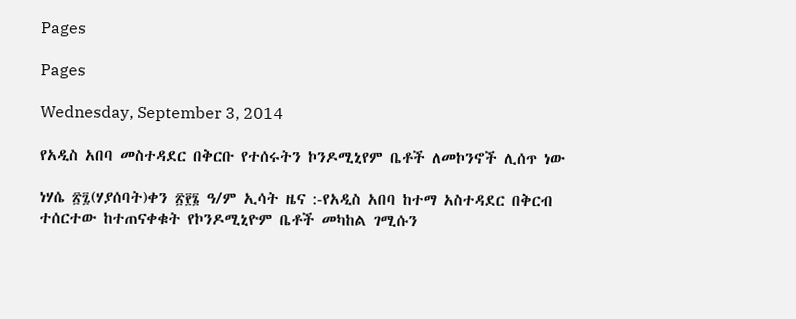Pages

Pages

Wednesday, September 3, 2014

የአዲስ አበባ መስተዳደር በቅርቡ የተሰሩትን ኮንዶሚኒየም ቤቶች ለመኮንኖች ሊሰጥ ነው

ነሃሴ ፳፯(ሃያሰባት)ቀን ፳፻፮ ዓ/ም ኢሳት ዜና :-የአዲስ አበባ ከተማ አስተዳደር በቅርብ ተሰርተው ከተጠናቀቁት የኮንዶሚኒዮም ቤቶች መካከል ገሚሱን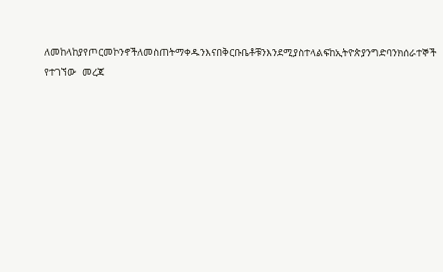ለመከላከያየጦርመኮንኖችለመስጠትማቀዱንእናበቅርቡቤቶቹንእንደሚያስተላልፍከኢትዮጵያንግድባንክሰራተኞች የተገኘው  መረጃ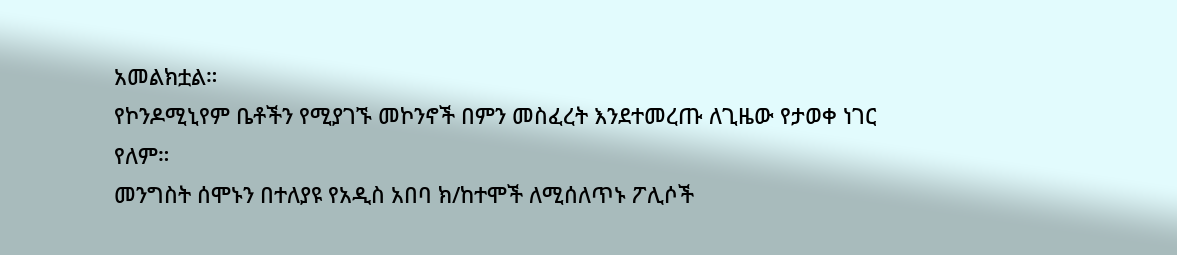አመልክቷል።
የኮንዶሚኒየም ቤቶችን የሚያገኙ መኮንኖች በምን መስፈረት እንደተመረጡ ለጊዜው የታወቀ ነገር የለም።
መንግስት ሰሞኑን በተለያዩ የአዲስ አበባ ክ/ከተሞች ለሚሰለጥኑ ፖሊሶች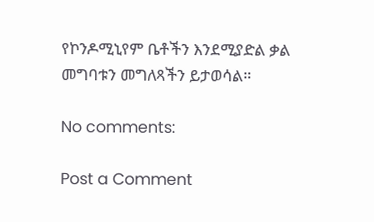የኮንዶሚኒየም ቤቶችን እንደሚያድል ቃል መግባቱን መግለጻችን ይታወሳል።

No comments:

Post a Comment